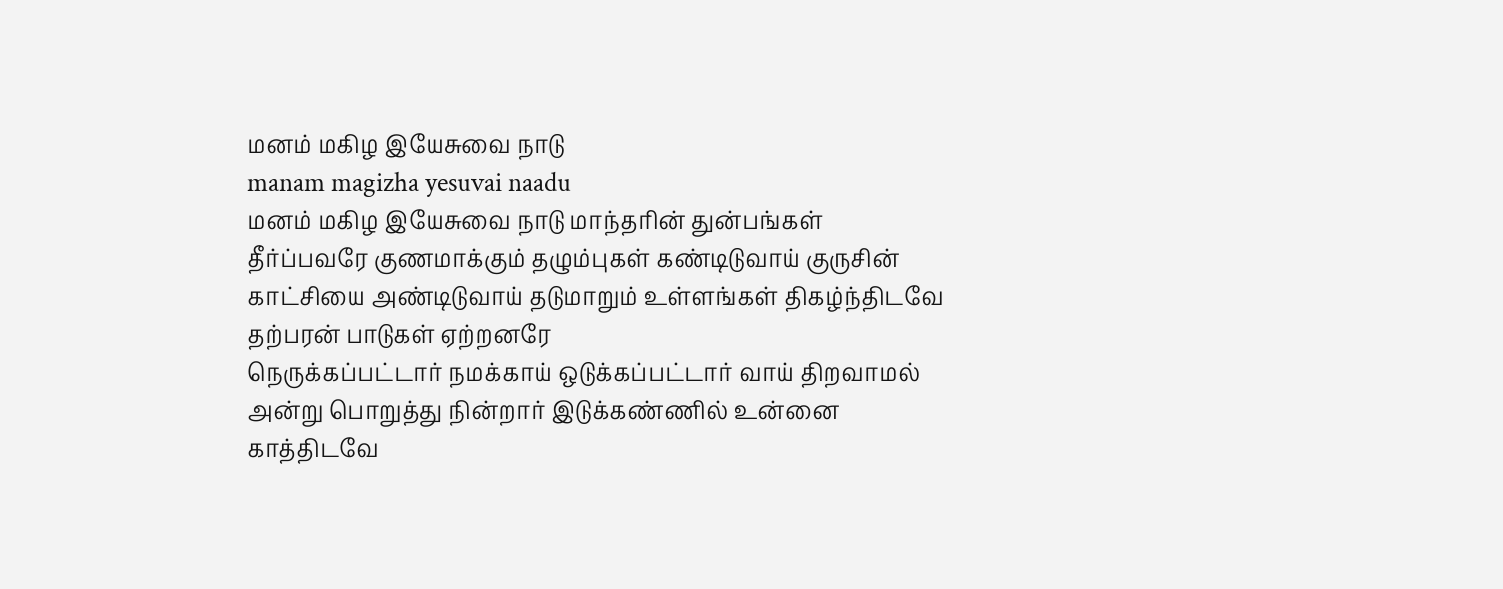மனம் மகிழ இயேசுவை நாடு
manam magizha yesuvai naadu
மனம் மகிழ இயேசுவை நாடு மாந்தரின் துன்பங்கள் தீர்ப்பவரே குணமாக்கும் தழும்புகள் கண்டிடுவாய் குருசின் காட்சியை அண்டிடுவாய் தடுமாறும் உள்ளங்கள் திகழ்ந்திடவே தற்பரன் பாடுகள் ஏற்றனரே
நெருக்கப்பட்டார் நமக்காய் ஒடுக்கப்பட்டார் வாய் திறவாமல் அன்று பொறுத்து நின்றார் இடுக்கண்ணில் உன்னை காத்திடவே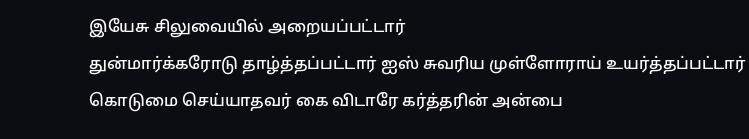இயேசு சிலுவையில் அறையப்பட்டார்
துன்மார்க்கரோடு தாழ்த்தப்பட்டார் ஐஸ் சுவரிய முள்ளோராய் உயர்த்தப்பட்டார் கொடுமை செய்யாதவர் கை விடாரே கர்த்தரின் அன்பை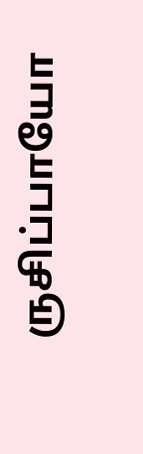ருசிப்பாயோ